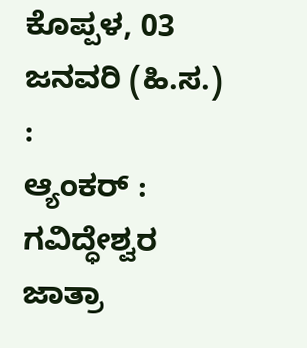ಕೊಪ್ಪಳ, 03 ಜನವರಿ (ಹಿ.ಸ.) :
ಆ್ಯಂಕರ್ : ಗವಿದ್ಧೇಶ್ವರ ಜಾತ್ರಾ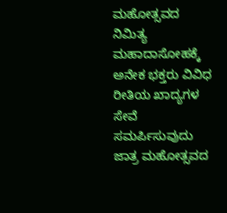ಮಹೋತ್ಸವದ ನಿಮಿತ್ಯ ಮಹಾದಾಸೋಹಕ್ಕೆ ಅನೇಕ ಭಕ್ತರು ವಿವಿಧ ರೀತಿಯ ಖಾದ್ಯಗಳ ಸೇವೆ ಸಮರ್ಪಿಸುವುದು ಜಾತ್ರ ಮಹೋತ್ಸವದ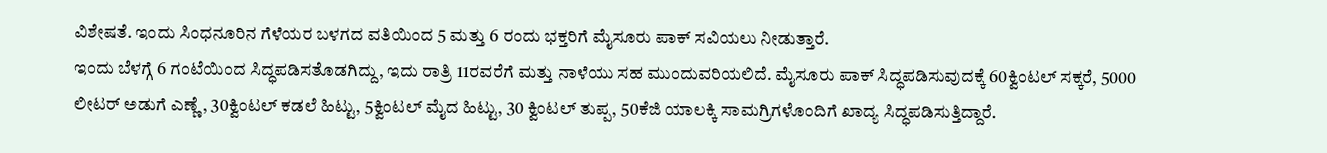ವಿಶೇಷತೆ. ಇಂದು ಸಿಂಧನೂರಿನ ಗೆಳೆಯರ ಬಳಗದ ವತಿಯಿಂದ 5 ಮತ್ತು 6 ರಂದು ಭಕ್ತರಿಗೆ ಮೈಸೂರು ಪಾಕ್ ಸವಿಯಲು ನೀಡುತ್ತಾರೆ.
ಇಂದು ಬೆಳಗ್ಗೆ 6 ಗಂಟೆಯಿಂದ ಸಿದ್ಧಪಡಿಸತೊಡಗಿದ್ದು, ಇದು ರಾತ್ರಿ 11ರವರೆಗೆ ಮತ್ತು ನಾಳೆಯು ಸಹ ಮುಂದುವರಿಯಲಿದೆ. ಮೈಸೂರು ಪಾಕ್ ಸಿದ್ಧಪಡಿಸುವುದಕ್ಕೆ 60ಕ್ವಿಂಟಲ್ ಸಕ್ಕರೆ, 5000 ಲೀಟರ್ ಅಡುಗೆ ಎಣ್ಣೆ, 30ಕ್ವಿಂಟಲ್ ಕಡಲೆ ಹಿಟ್ಟು, 5ಕ್ವಿಂಟಲ್ ಮೈದ ಹಿಟ್ಟು, 30 ಕ್ವಿಂಟಲ್ ತುಪ್ಪ, 50ಕೆಜಿ ಯಾಲಕ್ಕಿ ಸಾಮಗ್ರಿಗಳೊಂದಿಗೆ ಖಾದ್ಯ ಸಿದ್ಧಪಡಿಸುತ್ತಿದ್ದಾರೆ.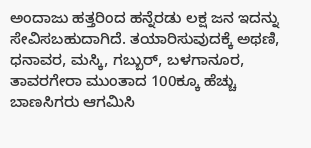ಅಂದಾಜು ಹತ್ತರಿಂದ ಹನ್ನೆರಡು ಲಕ್ಷ ಜನ ಇದನ್ನು ಸೇವಿಸಬಹುದಾಗಿದೆ. ತಯಾರಿಸುವುದಕ್ಕೆ ಅಥಣಿ, ಧನಾವರ, ಮಸ್ಕಿ, ಗಬ್ಬುರ್, ಬಳಗಾನೂರ, ತಾವರಗೇರಾ ಮುಂತಾದ 100ಕ್ಕೂ ಹೆಚ್ಚು ಬಾಣಸಿಗರು ಆಗಮಿಸಿ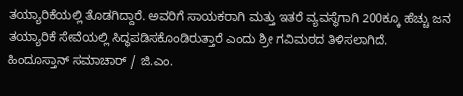ತಯ್ಯಾರಿಕೆಯಲ್ಲಿ ತೊಡಗಿದ್ದಾರೆ. ಅವರಿಗೆ ಸಾಯಕರಾಗಿ ಮತ್ತು ಇತರೆ ವ್ಯವಸ್ಥೆಗಾಗಿ 200ಕ್ಕೂ ಹೆಚ್ಚು ಜನ ತಯ್ಯಾರಿಕೆ ಸೇವೆಯಲ್ಲಿ ಸಿದ್ಧಪಡಿಸಕೊಂಡಿರುತ್ತಾರೆ ಎಂದು ಶ್ರೀ ಗವಿಮಠದ ತಿಳಿಸಲಾಗಿದೆ.
ಹಿಂದೂಸ್ತಾನ್ ಸಮಾಚಾರ್ / ಜಿ.ಎಂ.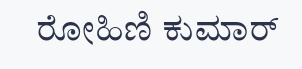ರೋಹಿಣಿ ಕುಮಾರ್